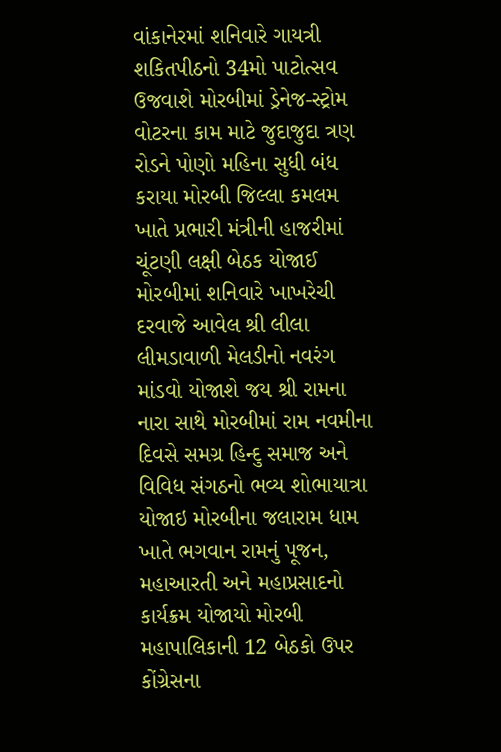વાંકાનેરમાં શનિવારે ગાયત્રી શકિતપીઠનો 34મો પાટોત્સવ ઉજવાશે મોરબીમાં ડ્રેનેજ-સ્ટ્રોમ વોટરના કામ માટે જુદાજુદા ત્રણ રોડને પોણો મહિના સુધી બંધ કરાયા મોરબી જિલ્લા કમલમ ખાતે પ્રભારી મંત્રીની હાજરીમાં ચૂંટણી લક્ષી બેઠક યોજાઈ મોરબીમાં શનિવારે ખાખરેચી દરવાજે આવેલ શ્રી લીલા લીમડાવાળી મેલડીનો નવરંગ માંડવો યોજાશે જય શ્રી રામના નારા સાથે મોરબીમાં રામ નવમીના દિવસે સમગ્ર હિન્દુ સમાજ અને વિવિધ સંગઠનો ભવ્ય શોભાયાત્રા યોજાઇ મોરબીના જલારામ ધામ ખાતે ભગવાન રામનું પૂજન, મહાઆરતી અને મહાપ્રસાદનો કાર્યક્રમ યોજાયો મોરબી મહાપાલિકાની 12 બેઠકો ઉપર કોંગ્રેસના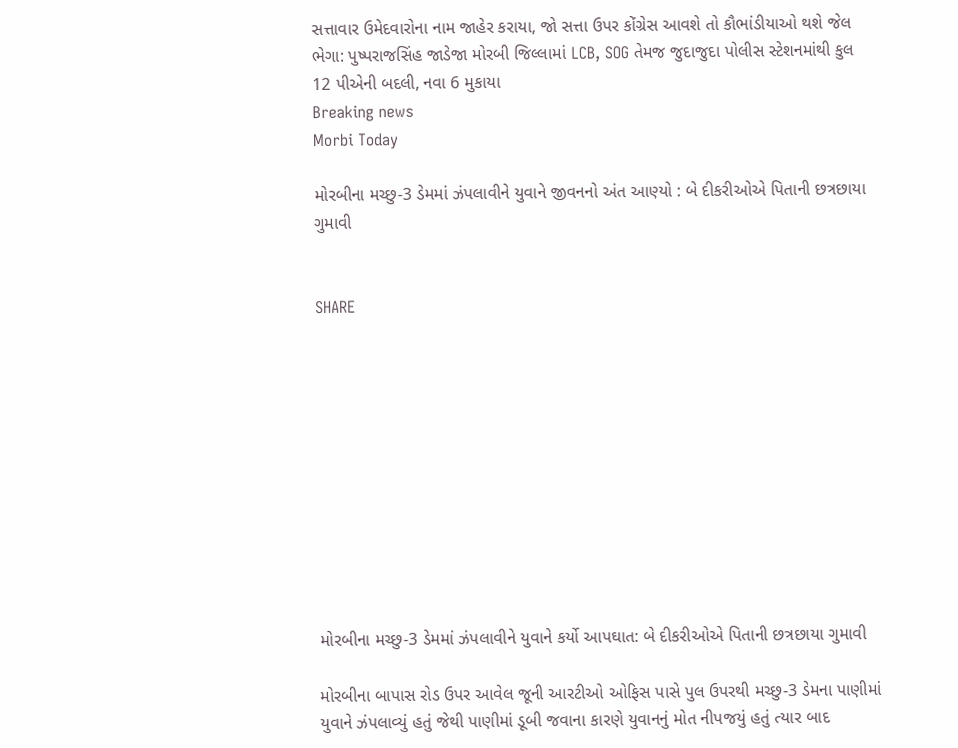સત્તાવાર ઉમેદવારોના નામ જાહેર કરાયા, જો સત્તા ઉપર કોંગ્રેસ આવશે તો કૌભાંડીયાઓ થશે જેલ ભેગા: પુષ્પરાજસિંહ જાડેજા મોરબી જિલ્લામાં LCB, SOG તેમજ જુદાજુદા પોલીસ સ્ટેશનમાંથી કુલ 12 પીએની બદલી, નવા 6 મુકાયા
Breaking news
Morbi Today

મોરબીના મચ્છુ-3 ડેમમાં ઝંપલાવીને યુવાને જીવનનો અંત આણ્યો : બે દીકરીઓએ પિતાની છત્રછાયા ગુમાવી


SHARE











મોરબીના મચ્છુ-3 ડેમમાં ઝંપલાવીને યુવાને કર્યો આપઘાત: બે દીકરીઓએ પિતાની છત્રછાયા ગુમાવી

મોરબીના બાપાસ રોડ ઉપર આવેલ જૂની આરટીઓ ઓફિસ પાસે પુલ ઉપરથી મચ્છુ-3 ડેમના પાણીમાં યુવાને ઝંપલાવ્યું હતું જેથી પાણીમાં ડૂબી જવાના કારણે યુવાનનું મોત નીપજયું હતું ત્યાર બાદ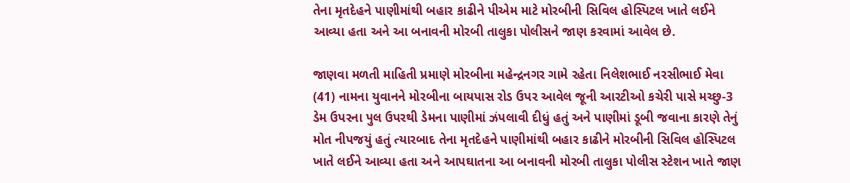તેના મૃતદેહને પાણીમાંથી બહાર કાઢીને પીએમ માટે મોરબીની સિવિલ હોસ્પિટલ ખાતે લઈને આવ્યા હતા અને આ બનાવની મોરબી તાલુકા પોલીસને જાણ કરવામાં આવેલ છે.

જાણવા મળતી માહિતી પ્રમાણે મોરબીના મહેન્દ્રનગર ગામે રહેતા નિલેશભાઈ નરસીભાઈ મેવા (41) નામના યુવાનને મોરબીના બાયપાસ રોડ ઉપર આવેલ જૂની આરટીઓ કચેરી પાસે મચ્છુ-3 ડેમ ઉપરના પુલ ઉપરથી ડેમના પાણીમાં ઝંપલાવી દીધું હતું અને પાણીમાં ડૂબી જવાના કારણે તેનું મોત નીપજયું હતું ત્યારબાદ તેના મૃતદેહને પાણીમાંથી બહાર કાઢીને મોરબીની સિવિલ હોસ્પિટલ ખાતે લઈને આવ્યા હતા અને આપઘાતના આ બનાવની મોરબી તાલુકા પોલીસ સ્ટેશન ખાતે જાણ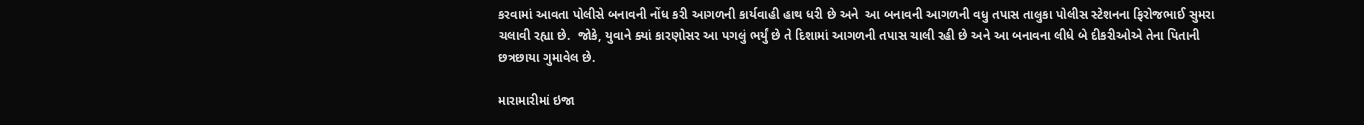કરવામાં આવતા પોલીસે બનાવની નોંધ કરી આગળની કાર્યવાહી હાથ ધરી છે અને  આ બનાવની આગળની વધુ તપાસ તાલુકા પોલીસ સ્ટેશનના ફિરોજભાઈ સુમરા ચલાવી રહ્યા છે.  જોકે, યુવાને ક્યાં કારણોસર આ પગલું ભર્યું છે તે દિશામાં આગળની તપાસ ચાલી રહી છે અને આ બનાવના લીધે બે દીકરીઓએ તેના પિતાની છત્રછાયા ગુમાવેલ છે.

મારામારીમાં ઇજા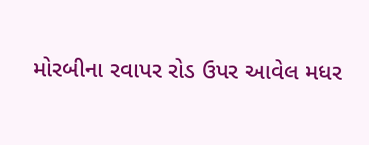મોરબીના રવાપર રોડ ઉપર આવેલ મધર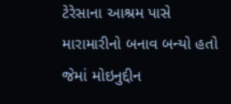ટેરેસાના આશ્રમ પાસે મારામારીનો બનાવ બન્યો હતો જેમાં મોઇનુદ્દીન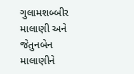ગુલામશબ્બીર માલાણી અને જેતુનબેન માલાણીને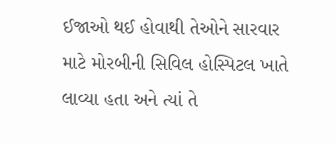ઈજાઓ થઈ હોવાથી તેઓને સારવાર માટે મોરબીની સિવિલ હોસ્પિટલ ખાતે લાવ્યા હતા અને ત્યાં તે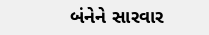બંનેને સારવાર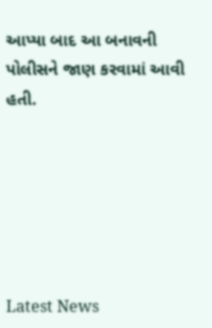આપ્યા બાદ આ બનાવની પોલીસને જાણ કરવામાં આવી હતી.






Latest News